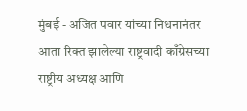मुंबई - अजित पवार यांच्या निधनानंतर आता रिक्त झालेल्या राष्ट्रवादी काँग्रेसच्या राष्ट्रीय अध्यक्ष आणि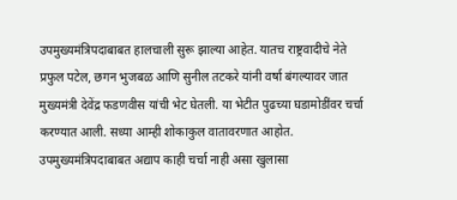उपमुख्यमंत्रिपदाबाबत हालचाली सुरू झाल्या आहेत. यातच राष्ट्रवादीचे नेते प्रफुल पटेल, छगन भुजबळ आणि सुनील तटकरे यांनी वर्षा बंगल्यावर जात मुख्यमंत्री देवेंद्र फडणवीस यांची भेट घेतली. या भेटीत पुढच्या घडामोडींवर चर्चा करण्यात आली. सध्या आम्ही शोकाकुल वातावरणात आहोत. उपमुख्यमंत्रिपदाबाबत अद्याप काही चर्चा नाही असा खुलासा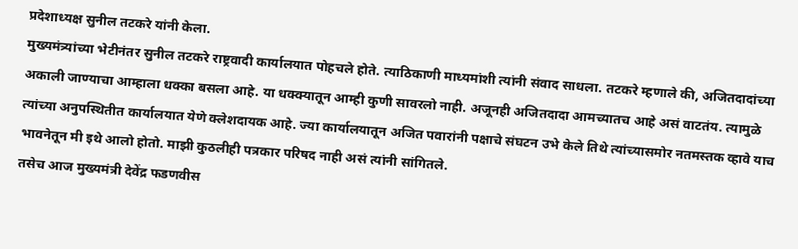प्रदेशाध्यक्ष सुनील तटकरे यांनी केला.
मुख्यमंत्र्यांच्या भेटीनंतर सुनील तटकरे राष्ट्रवादी कार्यालयात पोहचले होते. त्याठिकाणी माध्यमांशी त्यांनी संवाद साधला. तटकरे म्हणाले की, अजितदादांच्या अकाली जाण्याचा आम्हाला धक्का बसला आहे. या धक्क्यातून आम्ही कुणी सावरलो नाही. अजूनही अजितदादा आमच्यातच आहे असं वाटतंय. त्यामुळे त्यांच्या अनुपस्थितीत कार्यालयात येणे क्लेशदायक आहे. ज्या कार्यालयातून अजित पवारांनी पक्षाचे संघटन उभे केले तिथे त्यांच्यासमोर नतमस्तक व्हावे याच भावनेतून मी इथे आलो होतो. माझी कुठलीही पत्रकार परिषद नाही असं त्यांनी सांगितले.
तसेच आज मुख्यमंत्री देवेंद्र फडणवीस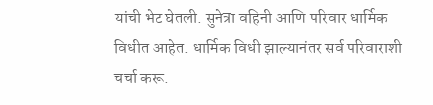यांची भेट घेतली. सुनेत्रा वहिनी आणि परिवार धार्मिक विधीत आहेत. धार्मिक विधी झाल्यानंतर सर्व परिवाराशी चर्चा करू.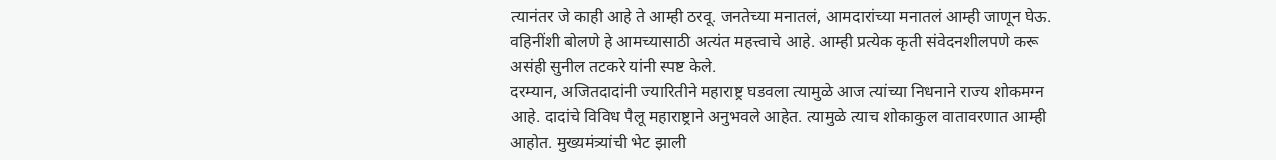त्यानंतर जे काही आहे ते आम्ही ठरवू. जनतेच्या मनातलं, आमदारांच्या मनातलं आम्ही जाणून घेऊ. वहिनींशी बोलणे हे आमच्यासाठी अत्यंत महत्त्वाचे आहे. आम्ही प्रत्येक कृती संवेदनशीलपणे करू असंही सुनील तटकरे यांनी स्पष्ट केले.
दरम्यान, अजितदादांनी ज्यारितीने महाराष्ट्र घडवला त्यामुळे आज त्यांच्या निधनाने राज्य शोकमग्न आहे. दादांचे विविध पैलू महाराष्ट्राने अनुभवले आहेत. त्यामुळे त्याच शोकाकुल वातावरणात आम्ही आहोत. मुख्यमंत्र्यांची भेट झाली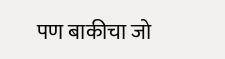पण बाकीचा जो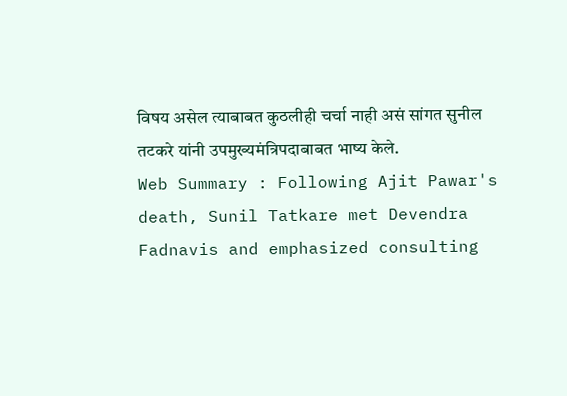विषय असेल त्याबाबत कुठलीही चर्चा नाही असं सांगत सुनील तटकरे यांनी उपमुख्यमंत्रिपदाबाबत भाष्य केले.
Web Summary : Following Ajit Pawar's death, Sunil Tatkare met Devendra Fadnavis and emphasized consulting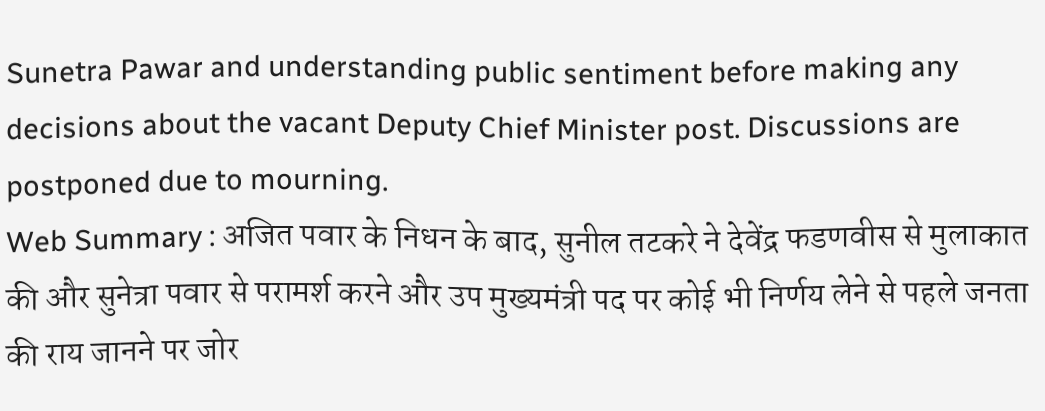Sunetra Pawar and understanding public sentiment before making any decisions about the vacant Deputy Chief Minister post. Discussions are postponed due to mourning.
Web Summary : अजित पवार के निधन के बाद, सुनील तटकरे ने देवेंद्र फडणवीस से मुलाकात की और सुनेत्रा पवार से परामर्श करने और उप मुख्यमंत्री पद पर कोई भी निर्णय लेने से पहले जनता की राय जानने पर जोर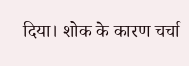दिया। शोक के कारण चर्चा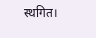स्थगित।